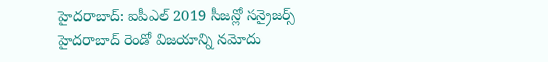హైదరాబాద్: ఐపీఎల్ 2019 సీజన్లో సన్రైజర్స్ హైదరాబాద్ రెండో విజయాన్ని నమోదు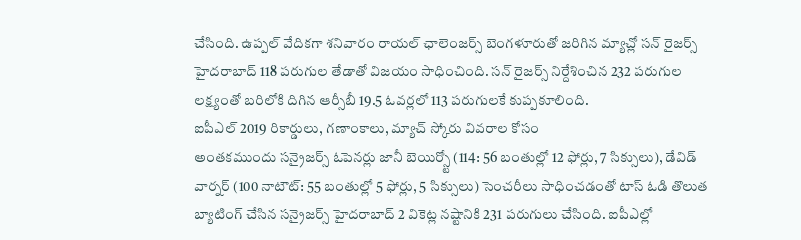చేసింది. ఉప్పల్ వేదికగా శనివారం రాయల్ ఛాలెంజర్స్ బెంగళూరుతో జరిగిన మ్యాచ్లో సన్ రైజర్స్ హైదరాబాద్ 118 పరుగుల తేడాతో విజయం సాధించింది. సన్ రైజర్స్ నిర్దేశించిన 232 పరుగుల లక్ష్యంతో బరిలోకి దిగిన ఆర్సీబీ 19.5 ఓవర్లలో 113 పరుగులకే కుప్పకూలింది.
ఐపీఎల్ 2019 రికార్డులు, గణాంకాలు, మ్యాచ్ స్కోరు వివరాల కోసం
అంతకముందు సన్రైజర్స్ ఓపెనర్లు జానీ బెయిర్స్టో (114: 56 బంతుల్లో 12 ఫోర్లు, 7 సిక్సులు), డేవిడ్ వార్నర్ (100 నాటౌట్: 55 బంతుల్లో 5 ఫోర్లు, 5 సిక్సులు) సెంచరీలు సాధించడంతో టాస్ ఓడి తొలుత బ్యాటింగ్ చేసిన సన్రైజర్స్ హైదరాబాద్ 2 వికెట్ల నష్టానికి 231 పరుగులు చేసింది. ఐపీఎల్లో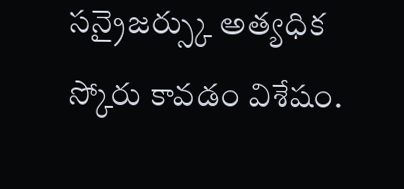సన్రైజర్స్కు అత్యధిక స్కోరు కావడం విశేషం.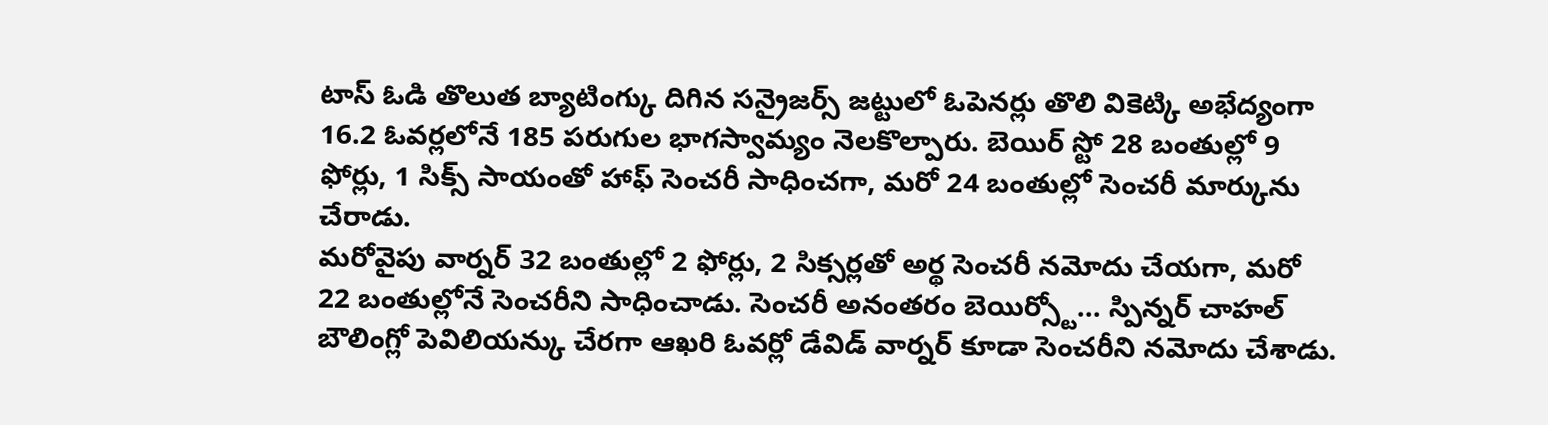టాస్ ఓడి తొలుత బ్యాటింగ్కు దిగిన సన్రైజర్స్ జట్టులో ఓపెనర్లు తొలి వికెట్కి అభేద్యంగా 16.2 ఓవర్లలోనే 185 పరుగుల భాగస్వామ్యం నెలకొల్పారు. బెయిర్ స్టో 28 బంతుల్లో 9 ఫోర్లు, 1 సిక్స్ సాయంతో హాఫ్ సెంచరీ సాధించగా, మరో 24 బంతుల్లో సెంచరీ మార్కును చేరాడు.
మరోవైపు వార్నర్ 32 బంతుల్లో 2 ఫోర్లు, 2 సిక్సర్లతో అర్థ సెంచరీ నమోదు చేయగా, మరో 22 బంతుల్లోనే సెంచరీని సాధించాడు. సెంచరీ అనంతరం బెయిర్స్టో... స్పిన్నర్ చాహల్ బౌలింగ్లో పెవిలియన్కు చేరగా ఆఖరి ఓవర్లో డేవిడ్ వార్నర్ కూడా సెంచరీని నమోదు చేశాడు.